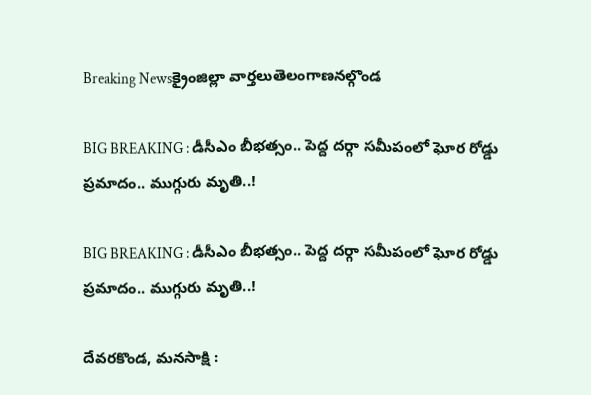Breaking Newsక్రైంజిల్లా వార్తలుతెలంగాణనల్గొండ

BIG BREAKING : డీసీఎం బీభత్సం.. పెద్ద దర్గా సమీపంలో ఘోర రోడ్డు ప్రమాదం.. ముగ్గురు మృతి..!

BIG BREAKING : డీసీఎం బీభత్సం.. పెద్ద దర్గా సమీపంలో ఘోర రోడ్డు ప్రమాదం.. ముగ్గురు మృతి..!

దేవరకొండ, మనసాక్షి :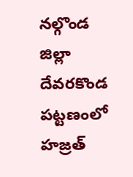నల్గొండ జిల్లా దేవరకొండ పట్టణంలో హజ్రత్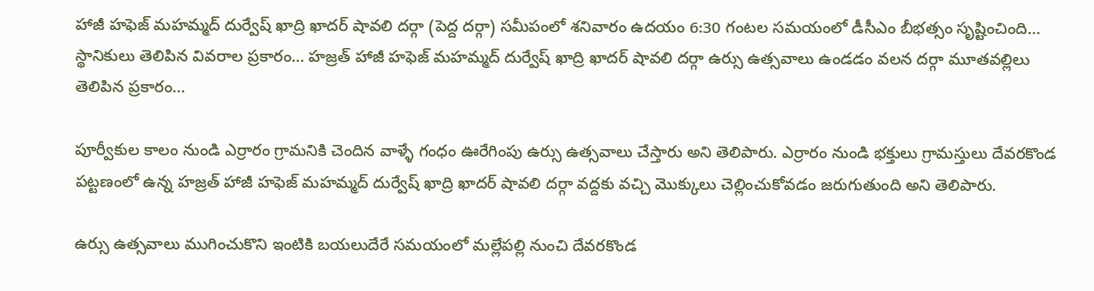హాజీ హఫెజ్ మహమ్మద్ దుర్వేష్ ఖాద్రి ఖాదర్ షావలి దర్గా (పెద్ద దర్గా) సమీపంలో శనివారం ఉదయం 6:30 గంటల సమయంలో డీసీఎం బీభత్సం సృష్టించింది… స్థానికులు తెలిపిన వివరాల ప్రకారం… హజ్రత్ హాజీ హఫెజ్ మహమ్మద్ దుర్వేష్ ఖాద్రి ఖాదర్ షావలి దర్గా ఉర్సు ఉత్సవాలు ఉండడం వలన దర్గా మూతవల్లిలు తెలిపిన ప్రకారం…

పూర్వీకుల కాలం నుండి ఎర్రారం గ్రామనికి చెందిన వాళ్ళే గంధం ఊరేగింపు ఉర్సు ఉత్సవాలు చేస్తారు అని తెలిపారు. ఎర్రారం నుండి భక్తులు గ్రామస్తులు దేవరకొండ పట్టణంలో ఉన్న హజ్రత్ హాజీ హఫెజ్ మహమ్మద్ దుర్వేష్ ఖాద్రి ఖాదర్ షావలి దర్గా వద్దకు వచ్చి మొక్కులు చెల్లించుకోవడం జరుగుతుంది అని తెలిపారు.

ఉర్సు ఉత్సవాలు ముగించుకొని ఇంటికి బయలుదేరే సమయంలో మల్లేపల్లి నుంచి దేవరకొండ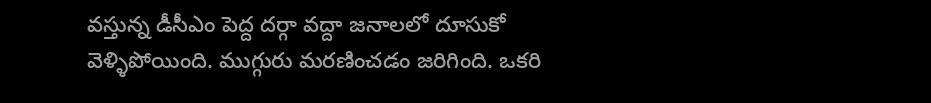వస్తున్న డీసీఎం పెద్ద దర్గా వద్దా జనాలలో దూసుకో వెళ్ళిపోయింది. ముగ్గురు మరణించడం జరిగింది. ఒకరి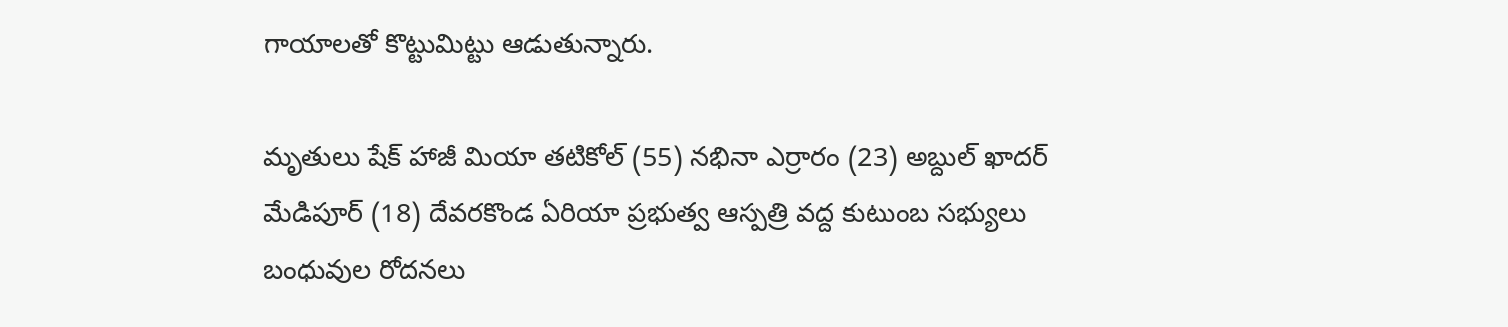గాయాలతో కొట్టుమిట్టు ఆడుతున్నారు.

మృతులు షేక్ హాజీ మియా తటికోల్ (55) నభినా ఎర్రారం (23) అబ్దుల్ ఖాదర్ మేడిపూర్ (18) దేవరకొండ ఏరియా ప్రభుత్వ ఆస్పత్రి వద్ద కుటుంబ సభ్యులు బంధువుల రోదనలు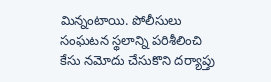మిన్నంటాయి. పోలీసులు సంఘటన స్థలాన్ని పరిశీలించి కేసు నమోదు చేసుకొని దర్యాప్తు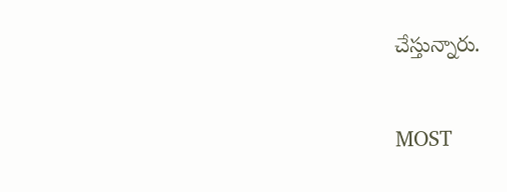చేస్తున్నారు.

MOST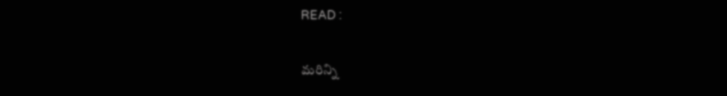READ :

మరిన్ని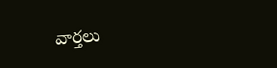వార్తలు